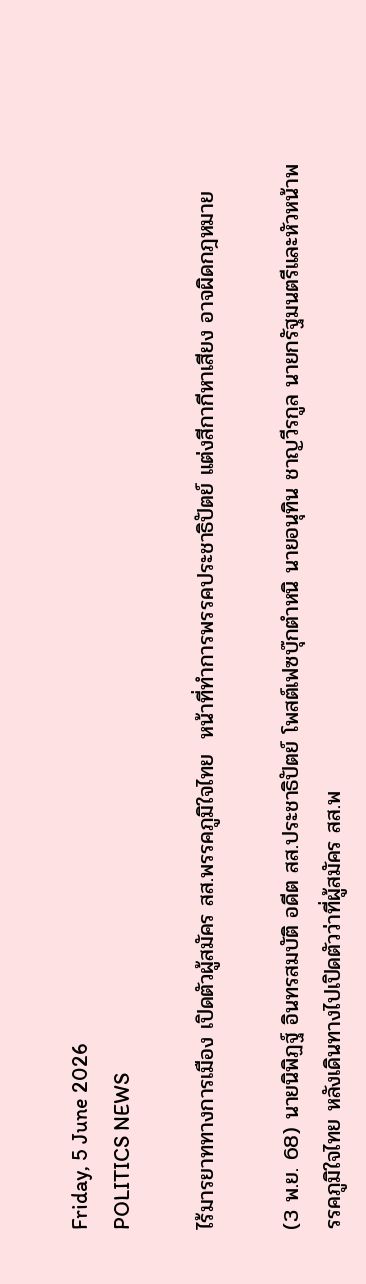Friday, 5 June 2026
POLITICS NEWS

ไร้มารยาททางการเมือง เปิดตัวผู้สมัคร สส.พรรคภูมิใจไทย  หน้าที่ทำการพรรคประชาธิปัตย์ แต่งสีกากีหาเสียง อาจผิดกฎหมาย

(3 พ.ย. 68) นายนิพิฏฐ์ อินทรสมบัติ อดีต สส.ประชาธิปัตย์ โพสต์เฟซบุ๊กตำหนิ นายอนุทิน ชาญวีรกูล นายกรัฐมนตรีและหัวหน้าพรรคภูมิใจไทย หลังเดินทางไปเปิดตัวว่าที่ผู้สมัคร สส.พ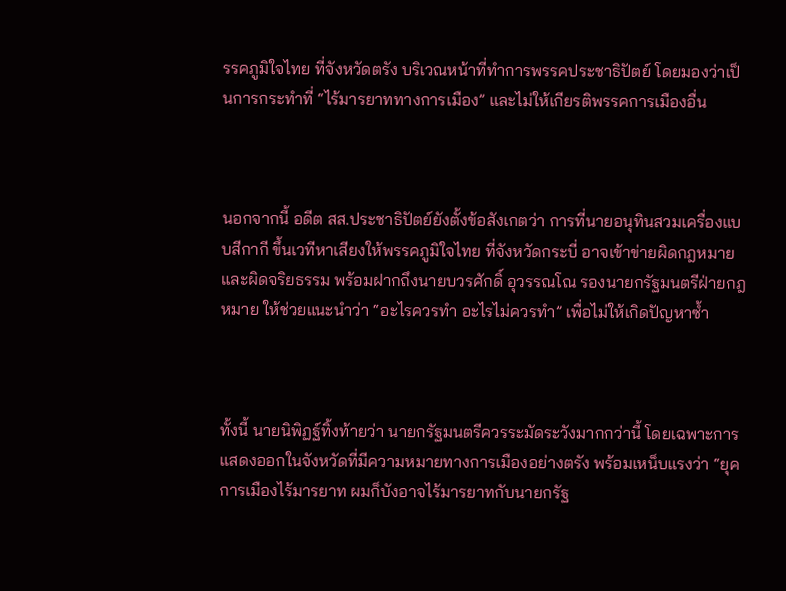รรคภูมิใจไทย ที่จังหวัดตรัง บริเวณหน้าที่ทำการพรรคประชาธิปัตย์ โดยมองว่าเป็นการกระทำที่ “ไร้มารยาททางการเมือง” และไม่ให้เกียรติพรรคการเมืองอื่น



นอกจากนี้ อดีต สส.ประชาธิปัตย์ยังตั้งข้อสังเกตว่า การที่นายอนุทินสวมเครื่องแบบสีกากี ขึ้นเวทีหาเสียงให้พรรคภูมิใจไทย ที่จังหวัดกระบี่ อาจเข้าข่ายผิดกฎหมายและผิดจริยธรรม พร้อมฝากถึงนายบวรศักดิ์ อุวรรณโณ รองนายกรัฐมนตรีฝ่ายกฎหมาย ให้ช่วยแนะนำว่า “อะไรควรทำ อะไรไม่ควรทำ” เพื่อไม่ให้เกิดปัญหาซ้ำ



ทั้งนี้ นายนิพิฏฐ์ทิ้งท้ายว่า นายกรัฐมนตรีควรระมัดระวังมากกว่านี้ โดยเฉพาะการแสดงออกในจังหวัดที่มีความหมายทางการเมืองอย่างตรัง พร้อมเหน็บแรงว่า “ยุคการเมืองไร้มารยาท ผมก็บังอาจไร้มารยาทกับนายกรัฐ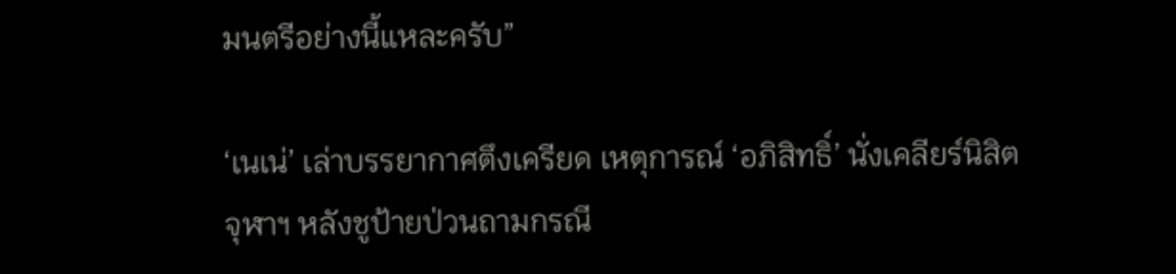มนตรีอย่างนี้แหละครับ”

‘เนเน่’ เล่าบรรยากาศตึงเครียด เหตุการณ์ ‘อภิสิทธิ์’ นั่งเคลียร์นิสิตจุฬาฯ หลังชูป้ายป่วนถามกรณี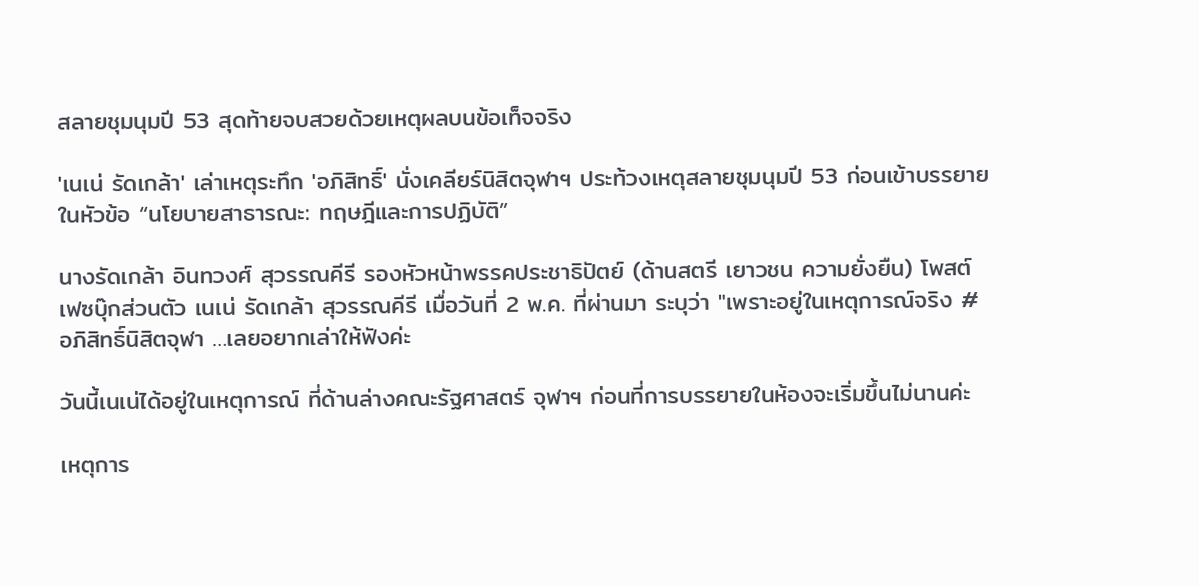สลายชุมนุมปี 53 สุดท้ายจบสวยด้วยเหตุผลบนข้อเท็จจริง

'เนเน่ รัดเกล้า' เล่าเหตุระทึก 'อภิสิทธิ์' นั่งเคลียร์นิสิตจุฬาฯ ประท้วงเหตุสลายชุมนุมปี 53 ก่อนเข้าบรรยายในหัวข้อ “นโยบายสาธารณะ: ทฤษฎีและการปฏิบัติ”

นางรัดเกล้า อินทวงศ์ สุวรรณคีรี รองหัวหน้าพรรคประชาธิปัตย์ (ด้านสตรี เยาวชน ความยั่งยืน) โพสต์เฟซบุ๊กส่วนตัว เนเน่ รัดเกล้า สุวรรณคีรี เมื่อวันที่ 2 พ.ค. ที่ผ่านมา ระบุว่า "เพราะอยู่ในเหตุการณ์จริง #อภิสิทธิ์นิสิตจุฬา …เลยอยากเล่าให้ฟังค่ะ

วันนี้เนเน่ได้อยู่ในเหตุการณ์ ที่ด้านล่างคณะรัฐศาสตร์ จุฬาฯ ก่อนที่การบรรยายในห้องจะเริ่มขึ้นไม่นานค่ะ

เหตุการ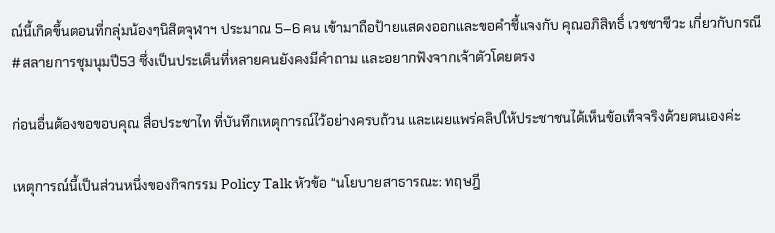ณ์นี้เกิดขึ้นตอนที่กลุ่มน้องๆนิสิตจุฬาฯ ประมาณ 5–6 คน เข้ามาถือป้ายแสดงออกและขอคำชี้แจงกับ คุณอภิสิทธิ์ เวชชาชีวะ เกี่ยวกับกรณี #สลายการชุมนุมปี53 ซึ่งเป็นประเด็นที่หลายคนยังคงมีคำถาม และอยากฟังจากเจ้าตัวโดยตรง

ก่อนอื่นต้องขอขอบคุณ สื่อประชาไท ที่บันทึกเหตุการณ์ไว้อย่างครบถ้วน และเผยแพร่คลิปให้ประชาชนได้เห็นข้อเท็จจริงด้วยตนเองค่ะ

เหตุการณ์นี้เป็นส่วนหนึ่งของกิจกรรม Policy Talk หัวข้อ “นโยบายสาธารณะ: ทฤษฎี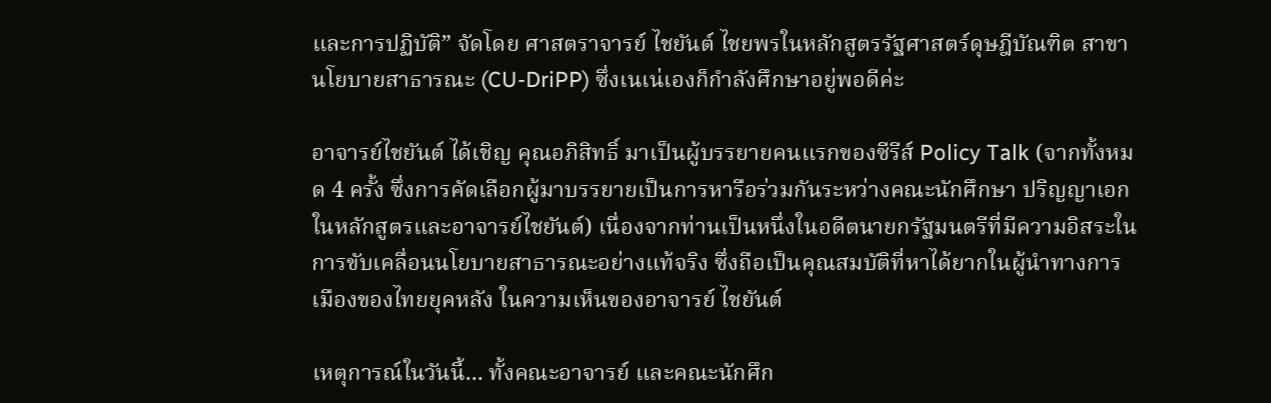และการปฏิบัติ” จัดโดย ศาสตราจารย์ ไชยันต์ ไชยพรในหลักสูตรรัฐศาสตร์ดุษฎีบัณฑิต สาขานโยบายสาธารณะ (CU-DriPP) ซึ่งเนเน่เองก็กำลังศึกษาอยู่พอดีค่ะ

อาจารย์ไชยันต์ ได้เชิญ คุณอภิสิทธิ์ มาเป็นผู้บรรยายคนแรกของซีรีส์ Policy Talk (จากทั้งหมด 4 ครั้ง ซึ่งการคัดเลือกผู้มาบรรยายเป็นการหารือร่วมกันระหว่างคณะนักศึกษา ปริญญาเอกในหลักสูตรและอาจารย์ไชยันต์) เนื่องจากท่านเป็นหนึ่งในอดีตนายกรัฐมนตรีที่มีความอิสระในการขับเคลื่อนนโยบายสาธารณะอย่างแท้จริง ซึ่งถือเป็นคุณสมบัติที่หาได้ยากในผู้นำทางการเมืองของไทยยุคหลัง ในความเห็นของอาจารย์ ไชยันต์

เหตุการณ์ในวันนี้... ทั้งคณะอาจารย์ และคณะนักศึก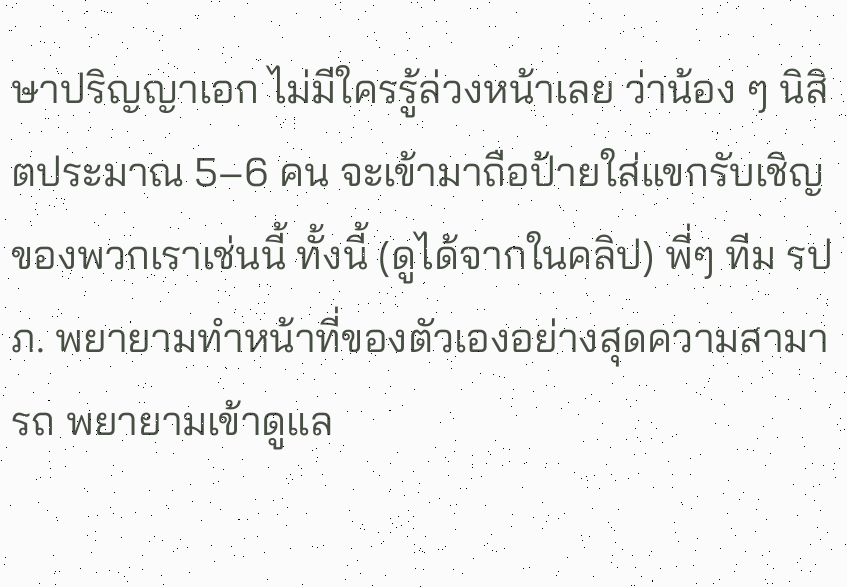ษาปริญญาเอก ไม่มีใครรู้ล่วงหน้าเลย ว่าน้อง ๆ นิสิตประมาณ 5–6 คน จะเข้ามาถือป้ายใส่แขกรับเชิญของพวกเราเช่นนี้ ทั้งนี้ (ดูได้จากในคลิป) พี่ๆ ทีม รปภ. พยายามทำหน้าที่ของตัวเองอย่างสุดความสามารถ พยายามเข้าดูแล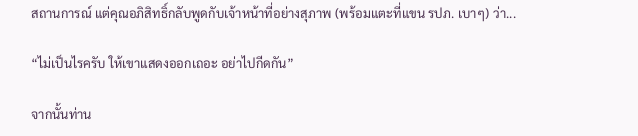สถานการณ์ แต่คุณอภิสิทธิ์กลับพูดกับเจ้าหน้าที่อย่างสุภาพ (พร้อมแตะที่แขน รปภ. เบาๆ) ว่า...

“ไม่เป็นไรครับ ให้เขาแสดงออกเถอะ อย่าไปกีดกัน”

จากนั้นท่าน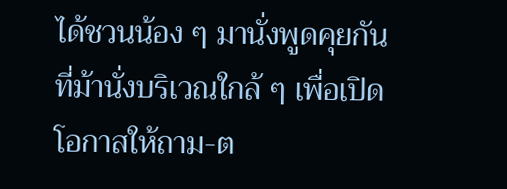ได้ชวนน้อง ๆ มานั่งพูดคุยกันที่ม้านั่งบริเวณใกล้ ๆ เพื่อเปิดโอกาสให้ถาม-ต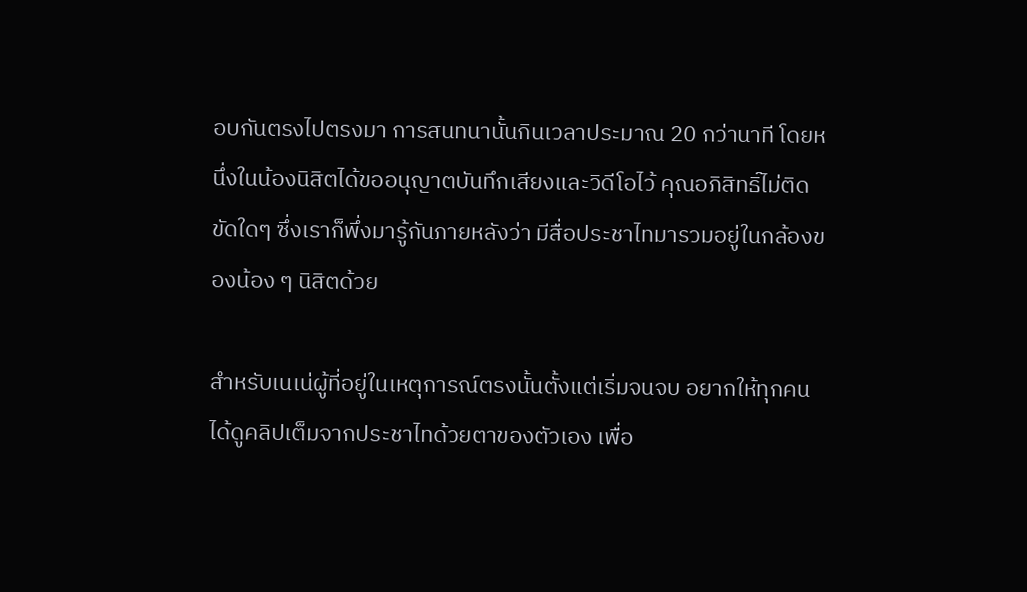อบกันตรงไปตรงมา การสนทนานั้นกินเวลาประมาณ 20 กว่านาที โดยหนึ่งในน้องนิสิตได้ขออนุญาตบันทึกเสียงและวิดีโอไว้ คุณอภิสิทธิ์ไม่ติดขัดใดๆ ซึ่งเราก็พึ่งมารู้กันภายหลังว่า มีสื่อประชาไทมารวมอยู่ในกล้องของน้อง ๆ นิสิตด้วย

สำหรับเนเน่ผู้ที่อยู่ในเหตุการณ์ตรงนั้นตั้งแต่เริ่มจนจบ อยากให้ทุกคนได้ดูคลิปเต็มจากประชาไทด้วยตาของตัวเอง เพื่อ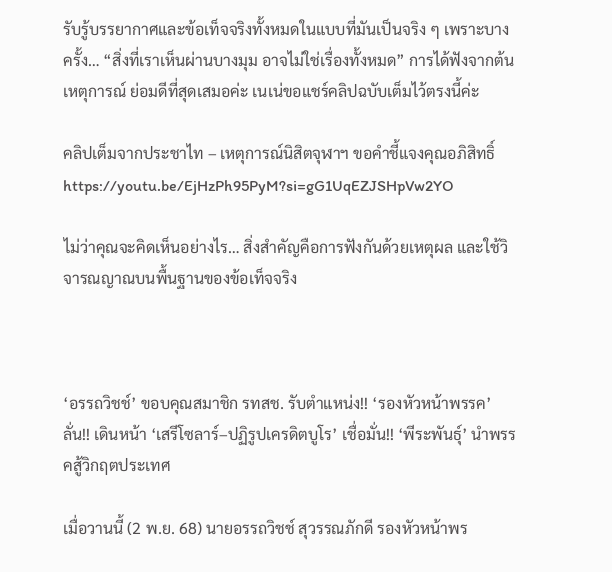รับรู้บรรยากาศและข้อเท็จจริงทั้งหมดในแบบที่มันเป็นจริง ๆ เพราะบางครั้ง… “สิ่งที่เราเห็นผ่านบางมุม อาจไม่ใช่เรื่องทั้งหมด” การได้ฟังจากต้นเหตุการณ์ ย่อมดีที่สุดเสมอค่ะ เนเน่ขอแชร์คลิปฉบับเต็มไว้ตรงนี้ค่ะ

คลิปเต็มจากประชาไท – เหตุการณ์นิสิตจุฬาฯ ขอคำชี้แจงคุณอภิสิทธิ์
https://youtu.be/EjHzPh95PyM?si=gG1UqEZJSHpVw2YO

ไม่ว่าคุณจะคิดเห็นอย่างไร… สิ่งสำคัญคือการฟังกันด้วยเหตุผล และใช้วิจารณญาณบนพื้นฐานของข้อเท็จจริง



‘อรรถวิชช์’ ขอบคุณสมาชิก รทสช. รับตำแหน่ง!! ‘รองหัวหน้าพรรค’ ลั่น!! เดินหน้า ‘เสรีโซลาร์–ปฏิรูปเครดิตบูโร’ เชื่อมั่น!! ‘พีระพันธุ์’ นำพรรคสู้วิกฤตประเทศ

เมื่อวานนี้ (2 พ.ย. 68) นายอรรถวิชช์ สุวรรณภักดี รองหัวหน้าพร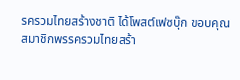รครวมไทยสร้างชาติ ได้โพสต์เฟซบุ๊ก ขอบคุณสมาชิกพรรครวมไทยสร้า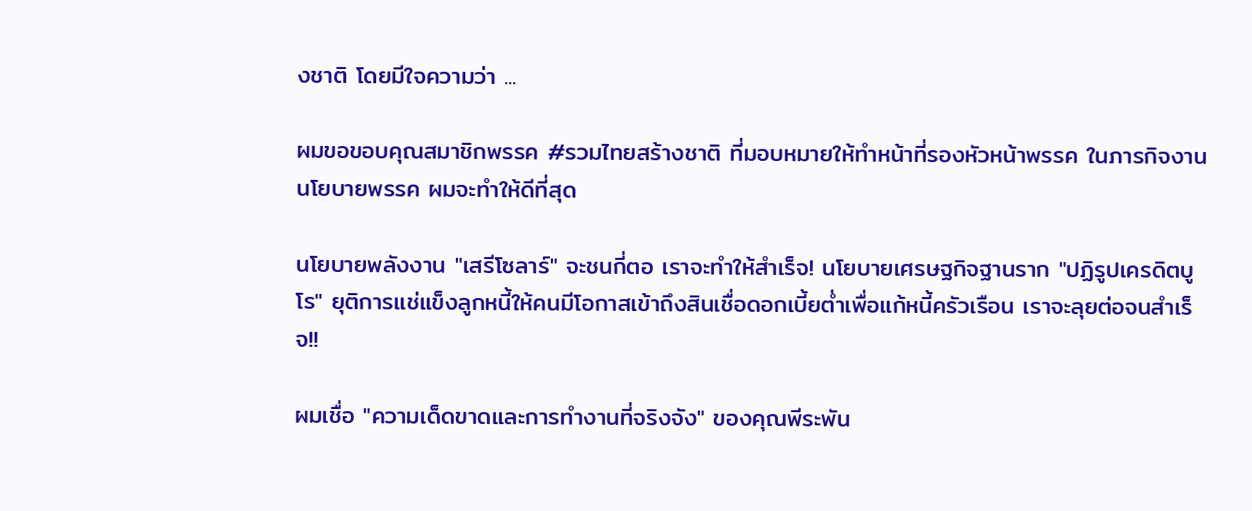งชาติ โดยมีใจความว่า ...

ผมขอขอบคุณสมาชิกพรรค #รวมไทยสร้างชาติ ที่มอบหมายให้ทำหน้าที่รองหัวหน้าพรรค ในภารกิจงานนโยบายพรรค ผมจะทำให้ดีที่สุด

นโยบายพลังงาน "เสรีโซลาร์" จะชนกี่ตอ เราจะทำให้สำเร็จ! นโยบายเศรษฐกิจฐานราก "ปฏิรูปเครดิตบูโร" ยุติการแช่แข็งลูกหนี้ให้คนมีโอกาสเข้าถึงสินเชื่อดอกเบี้ยต่ำเพื่อแก้หนี้ครัวเรือน เราจะลุยต่อจนสำเร็จ!!

ผมเชื่อ "ความเด็ดขาดและการทำงานที่จริงจัง" ของคุณพีระพัน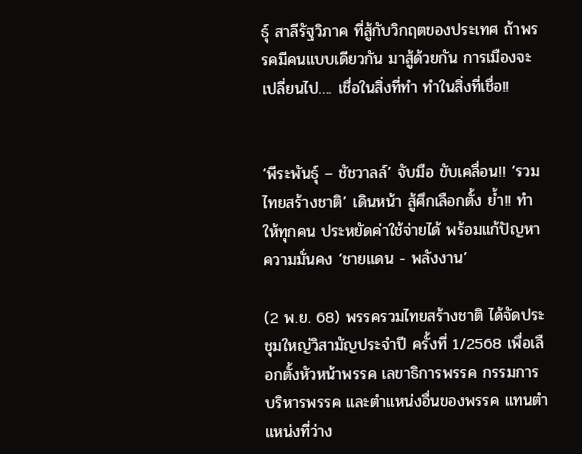ธุ์ สาลีรัฐวิภาค ที่สู้กับวิกฤตของประเทศ ถ้าพรรคมีคนแบบเดียวกัน มาสู้ด้วยกัน การเมืองจะเปลี่ยนไป…. เชื่อในสิ่งที่ทำ ทำในสิ่งที่เชื่อ!!


‘พีระพันธุ์ – ชัชวาลล์’ จับมือ ขับเคลื่อน!! ‘รวมไทยสร้างชาติ’ เดินหน้า สู้ศึกเลือกตั้ง ย้ำ!! ทำให้ทุกคน ประหยัดค่าใช้จ่ายได้ พร้อมแก้ปัญหาความมั่นคง ‘ชายแดน - พลังงาน’

(2 พ.ย. 68) พรรครวมไทยสร้างชาติ ได้จัดประชุมใหญ่วิสามัญประจำปี ครั้งที่ 1/2568 เพื่อเลือกตั้งหัวหน้าพรรค เลขาธิการพรรค กรรมการบริหารพรรค และตำแหน่งอื่นของพรรค แทนตำแหน่งที่ว่าง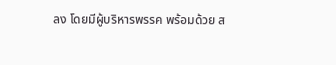ลง โดยมีผู้บริหารพรรค พร้อมด้วย ส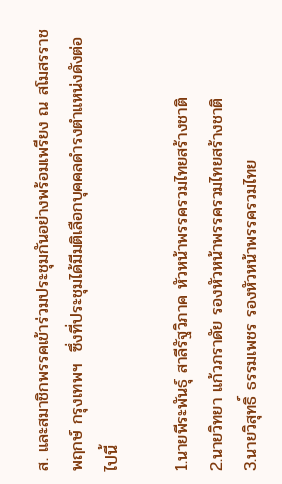ส. และสมาชิกพรรคเข้าร่วมประชุมกันอย่างพร้อมเพรียง ณ สโมสรราชพฤกษ์ กรุงเทพฯ  ซึ่งที่ประชุมได้มีมติเลือกบุคคลดำรงตำแหน่งดังต่อไปนี้

1.นายพีระพันธุ์ สาลีรัฐวิภาค หัวหน้าพรรครวมไทยสร้างชาติ
2.นายวิทยา แก้วภราดัย รองหัวหน้าพรรครวมไทยสร้างชาติ
3.นายวิสุทธิ์ ธรรมเพชร รองหัวหน้าพรรครวมไทย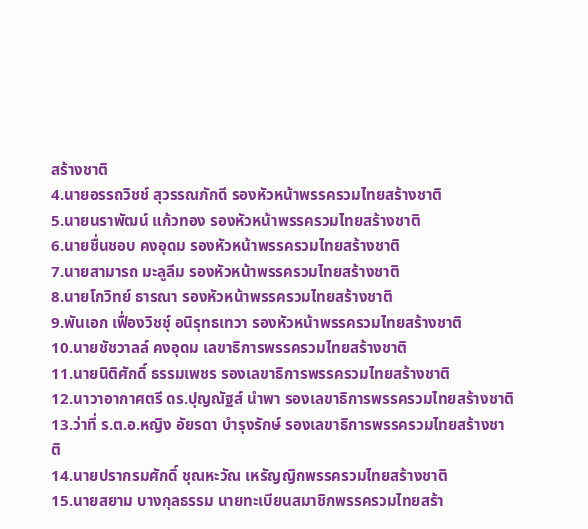สร้างชาติ
4.นายอรรถวิชช์ สุวรรณภักดี รองหัวหน้าพรรครวมไทยสร้างชาติ
5.นายนราพัฒน์ แก้วทอง รองหัวหน้าพรรครวมไทยสร้างชาติ
6.นายชื่นชอบ คงอุดม รองหัวหน้าพรรครวมไทยสร้างชาติ
7.นายสามารถ มะลูลีม รองหัวหน้าพรรครวมไทยสร้างชาติ
8.นายโกวิทย์ ธารณา รองหัวหน้าพรรครวมไทยสร้างชาติ
9.พันเอก เฟื่องวิชชุ์ อนิรุทธเทวา รองหัวหน้าพรรครวมไทยสร้างชาติ
10.นายชัชวาลล์ คงอุดม เลขาธิการพรรครวมไทยสร้างชาติ
11.นายนิติศักดิ์ ธรรมเพชร รองเลขาธิการพรรครวมไทยสร้างชาติ
12.นาวาอากาศตรี ดร.ปุญณัฐส์ นำพา รองเลขาธิการพรรครวมไทยสร้างชาติ
13.ว่าที่ ร.ต.อ.หญิง อัยรดา บำรุงรักษ์ รองเลขาธิการพรรครวมไทยสร้างชาติ
14.นายปรากรมศักดิ์ ชุณหะวัณ เหรัญญิกพรรครวมไทยสร้างชาติ
15.นายสยาม บางกุลธรรม นายทะเบียนสมาชิกพรรครวมไทยสร้า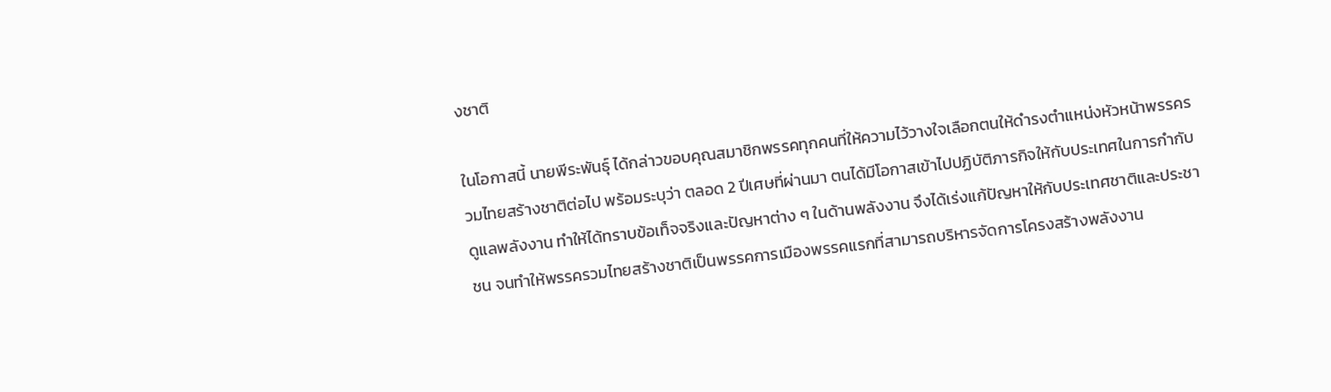งชาติ

ในโอกาสนี้ นายพีระพันธุ์ ได้กล่าวขอบคุณสมาชิกพรรคทุกคนที่ให้ความไว้วางใจเลือกตนให้ดำรงตำแหน่งหัวหน้าพรรครวมไทยสร้างชาติต่อไป พร้อมระบุว่า ตลอด 2 ปีเศษที่ผ่านมา ตนได้มีโอกาสเข้าไปปฏิบัติภารกิจให้กับประเทศในการกำกับดูแลพลังงาน ทำให้ได้ทราบข้อเท็จจริงและปัญหาต่าง ๆ ในด้านพลังงาน จึงได้เร่งแก้ปัญหาให้กับประเทศชาติและประชาชน จนทำให้พรรครวมไทยสร้างชาติเป็นพรรคการเมืองพรรคแรกที่สามารถบริหารจัดการโครงสร้างพลังงาน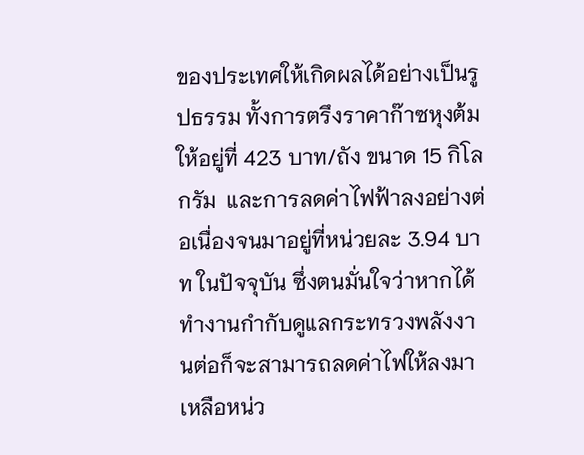ของประเทศให้เกิดผลได้อย่างเป็นรูปธรรม ทั้งการตรึงราคาก๊าซหุงต้มให้อยู่ที่ 423 บาท/ถัง ขนาด 15 กิโลกรัม  และการลดค่าไฟฟ้าลงอย่างต่อเนื่องจนมาอยู่ที่หน่วยละ 3.94 บาท ในปัจจุบัน ซึ่งตนมั่นใจว่าหากได้ทำงานกำกับดูแลกระทรวงพลังงานต่อก็จะสามารถลดค่าไฟให้ลงมาเหลือหน่ว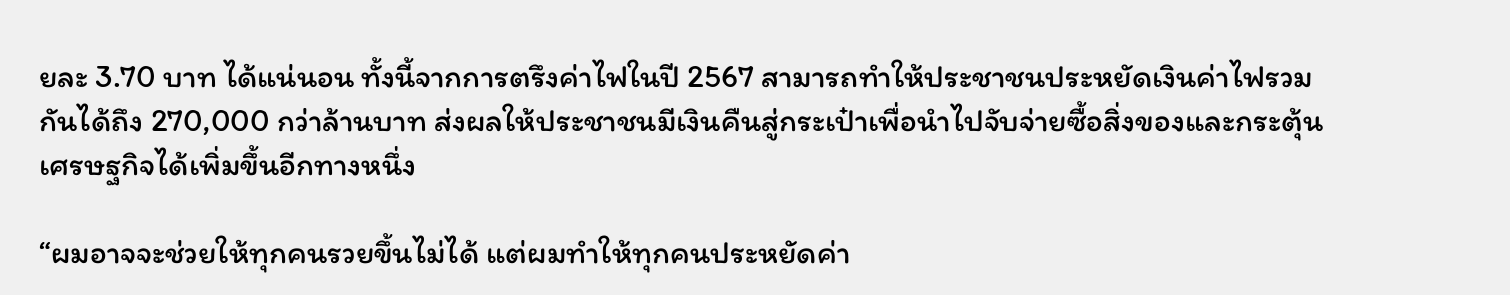ยละ 3.70 บาท ได้แน่นอน ทั้งนี้จากการตรึงค่าไฟในปี 2567 สามารถทำให้ประชาชนประหยัดเงินค่าไฟรวมกันได้ถึง 270,000 กว่าล้านบาท ส่งผลให้ประชาชนมีเงินคืนสู่กระเป๋าเพื่อนำไปจับจ่ายซื้อสิ่งของและกระตุ้นเศรษฐกิจได้เพิ่มขึ้นอีกทางหนึ่ง

“ผมอาจจะช่วยให้ทุกคนรวยขึ้นไม่ได้ แต่ผมทำให้ทุกคนประหยัดค่า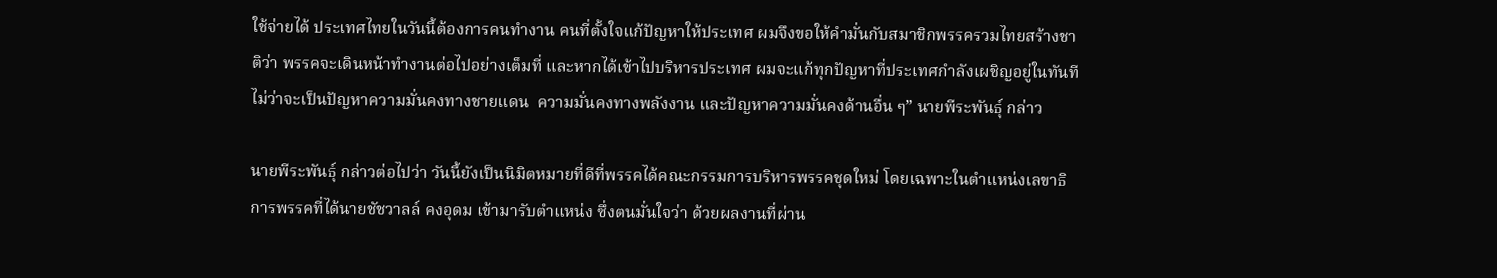ใช้จ่ายได้ ประเทศไทยในวันนี้ต้องการคนทำงาน คนที่ตั้งใจแก้ปัญหาให้ประเทศ ผมจึงขอให้คำมั่นกับสมาชิกพรรครวมไทยสร้างชาติว่า พรรคจะเดินหน้าทำงานต่อไปอย่างเต็มที่ และหากได้เข้าไปบริหารประเทศ ผมจะแก้ทุกปัญหาที่ประเทศกำลังเผชิญอยู่ในทันที ไม่ว่าจะเป็นปัญหาความมั่นคงทางชายแดน  ความมั่นคงทางพลังงาน และปัญหาความมั่นคงด้านอื่น ๆ” นายพีระพันธุ์ กล่าว

นายพีระพันธุ์ กล่าวต่อไปว่า วันนี้ยังเป็นนิมิตหมายที่ดีที่พรรคได้คณะกรรมการบริหารพรรคชุดใหม่ โดยเฉพาะในตำแหน่งเลขาธิการพรรคที่ได้นายชัชวาลล์ คงอุดม เข้ามารับตำแหน่ง ซึ่งตนมั่นใจว่า ด้วยผลงานที่ผ่าน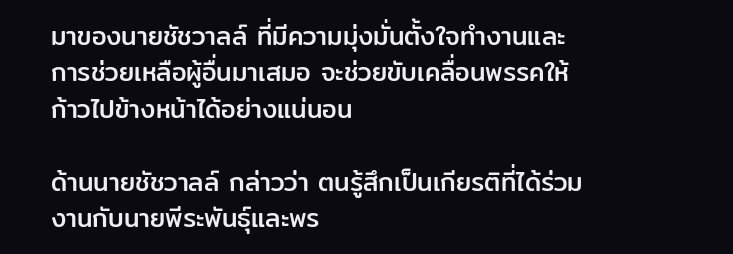มาของนายชัชวาลล์ ที่มีความมุ่งมั่นตั้งใจทำงานและการช่วยเหลือผู้อื่นมาเสมอ จะช่วยขับเคลื่อนพรรคให้ก้าวไปข้างหน้าได้อย่างแน่นอน

ด้านนายชัชวาลล์ กล่าวว่า ตนรู้สึกเป็นเกียรติที่ได้ร่วมงานกับนายพีระพันธุ์และพร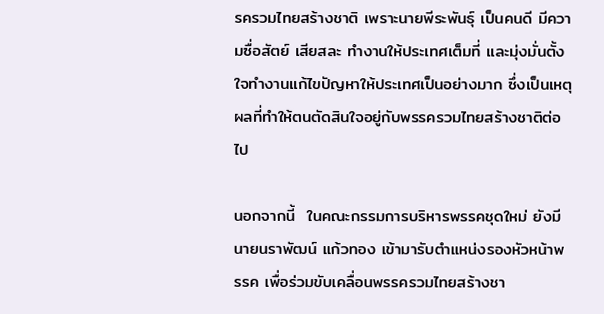รครวมไทยสร้างชาติ เพราะนายพีระพันธุ์ เป็นคนดี มีความซื่อสัตย์ เสียสละ ทำงานให้ประเทศเต็มที่ และมุ่งมั่นตั้งใจทำงานแก้ไขปัญหาให้ประเทศเป็นอย่างมาก ซึ่งเป็นเหตุผลที่ทำให้ตนตัดสินใจอยู่กับพรรครวมไทยสร้างชาติต่อไป

นอกจากนี้  ในคณะกรรมการบริหารพรรคชุดใหม่ ยังมี นายนราพัฒน์ แก้วทอง เข้ามารับตำแหน่งรองหัวหน้าพรรค เพื่อร่วมขับเคลื่อนพรรครวมไทยสร้างชา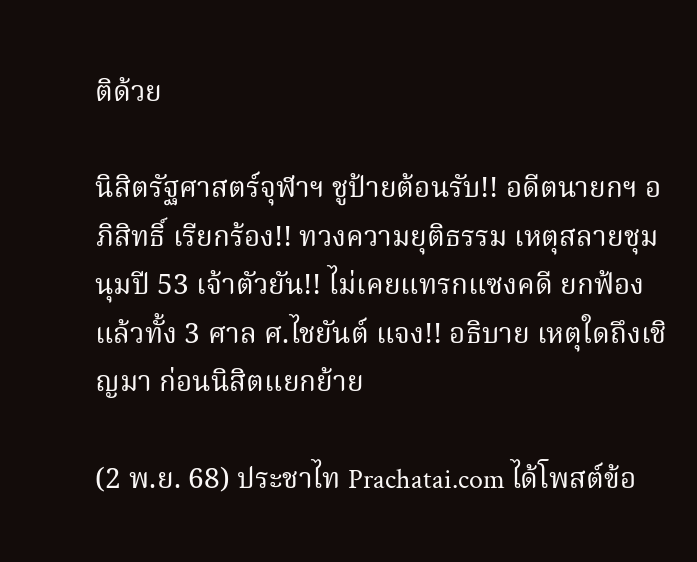ติด้วย

นิสิตรัฐศาสตร์จุฬาฯ ชูป้ายต้อนรับ!! อดีตนายกฯ อภิสิทธิ์ เรียกร้อง!! ทวงความยุติธรรม เหตุสลายชุมนุมปี 53 เจ้าตัวยัน!! ไม่เคยแทรกแซงคดี ยกฟ้องแล้วทั้ง 3 ศาล ศ.ไชยันต์ แจง!! อธิบาย เหตุใดถึงเชิญมา ก่อนนิสิตแยกย้าย

(2 พ.ย. 68) ประชาไท Prachatai.com ได้โพสต์ข้อ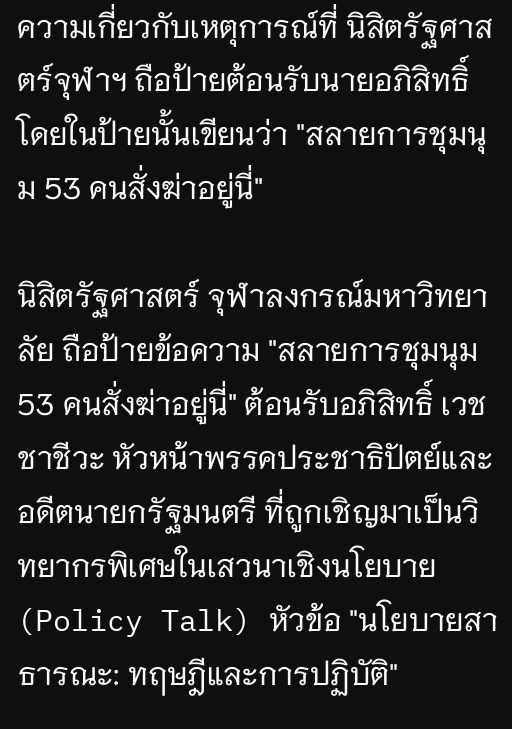ความเกี่ยวกับเหตุการณ์ที่ นิสิตรัฐศาสตร์จุฬาฯ ถือป้ายต้อนรับนายอภิสิทธิ์ โดยในป้ายนั้นเขียนว่า "สลายการชุมนุม 53 คนสั่งฆ่าอยู่นี่"

นิสิตรัฐศาสตร์ จุฬาลงกรณ์มหาวิทยาลัย ถือป้ายข้อความ "สลายการชุมนุม 53 คนสั่งฆ่าอยู่นี่" ต้อนรับอภิสิทธิ์ เวชชาชีวะ หัวหน้าพรรคประชาธิปัตย์และอดีตนายกรัฐมนตรี ที่ถูกเชิญมาเป็นวิทยากรพิเศษในเสวนาเชิงนโยบาย (Policy Talk) หัวข้อ "นโยบายสาธารณะ: ทฤษฎีและการปฏิบัติ"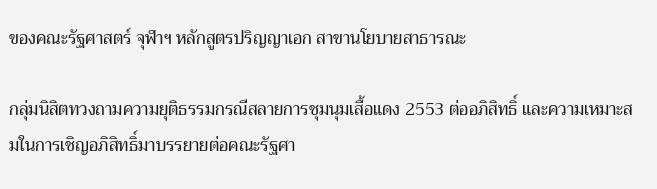ของคณะรัฐศาสตร์ จุฬาฯ หลักสูตรปริญญาเอก สาขานโยบายสาธารณะ

กลุ่มนิสิตทวงถามความยุติธรรมกรณีสลายการชุมนุมเสื้อแดง 2553 ต่ออภิสิทธิ์ และความเหมาะสมในการเชิญอภิสิทธิ์มาบรรยายต่อคณะรัฐศา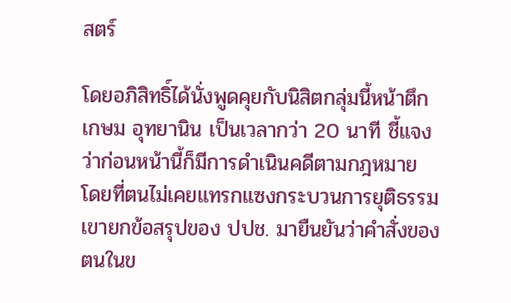สตร์

โดยอภิสิทธิ์ได้นั่งพูดคุยกับนิสิตกลุ่มนี้หน้าตึกเกษม อุทยานิน เป็นเวลากว่า 20 นาที ชี้แจงว่าก่อนหน้านี้ก็มีการดำเนินคดีตามกฎหมาย โดยที่ตนไม่เคยแทรกแซงกระบวนการยุติธรรม เขายกข้อสรุปของ ปปช. มายืนยันว่าคำสั่งของตนในข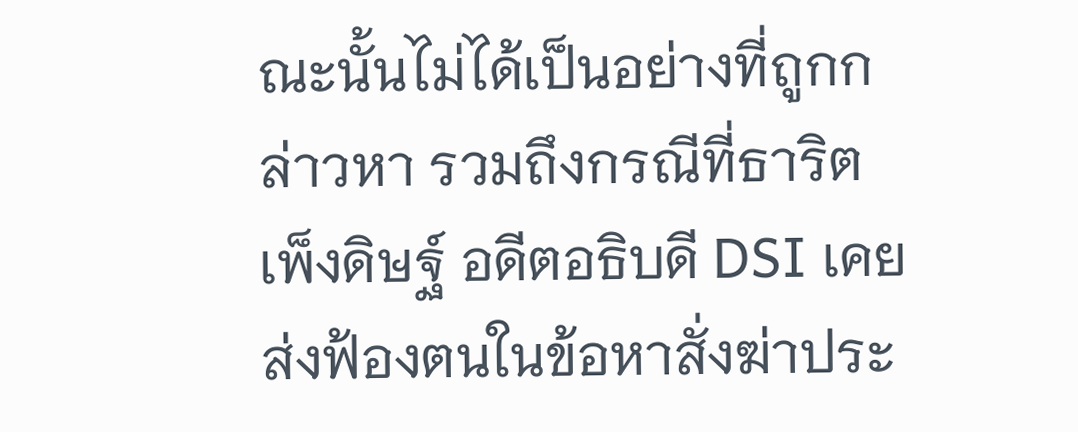ณะนั้นไม่ได้เป็นอย่างที่ถูกกล่าวหา รวมถึงกรณีที่ธาริต เพ็งดิษฐ์ อดีตอธิบดี DSI เคยส่งฟ้องตนในข้อหาสั่งฆ่าประ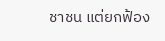ชาชน แต่ยกฟ้อง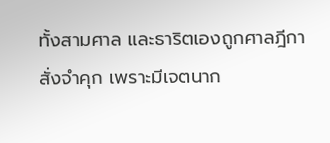ทั้งสามศาล และธาริตเองถูกศาลฎีกาสั่งจำคุก เพราะมีเจตนาก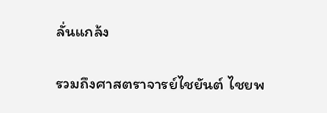ลั่นแกล้ง

รวมถึงศาสตราจารย์ไชยันต์ ไชยพ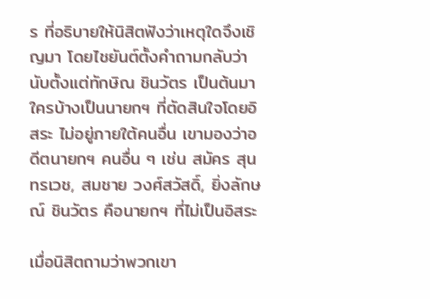ร ที่อธิบายให้นิสิตฟังว่าเหตุใดจึงเชิญมา โดยไชยันต์ตั้งคำถามกลับว่านับตั้งแต่ทักษิณ ชินวัตร เป็นต้นมา ใครบ้างเป็นนายกฯ ที่ตัดสินใจโดยอิสระ ไม่อยู่ภายใต้คนอื่น เขามองว่าอดีตนายกฯ คนอื่น ๆ เช่น สมัคร สุนทรเวช, สมชาย วงศ์สวัสดิ์, ยิ่งลักษณ์ ชินวัตร คือนายกฯ ที่ไม่เป็นอิสระ

เมื่อนิสิตถามว่าพวกเขา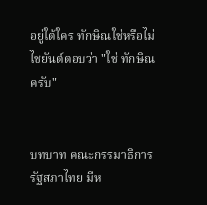อยู่ใต้ใคร ทักษิณใช่หรือไม่ ไชยันต์ตอบว่า "ใช่ ทักษิณครับ"


บทบาท คณะกรรมาธิการรัฐสภาไทย มีห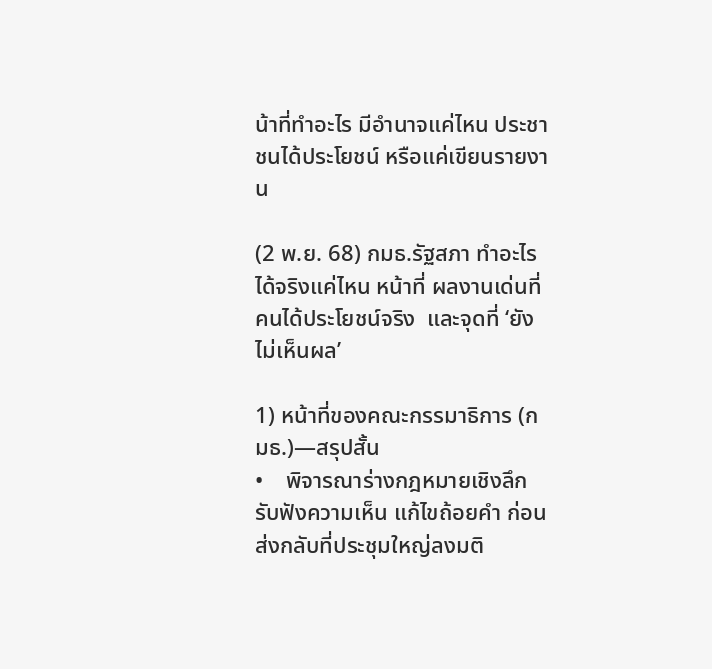น้าที่ทำอะไร มีอำนาจแค่ไหน ประชาชนได้ประโยชน์ หรือแค่เขียนรายงาน

(2 พ.ย. 68) กมธ.รัฐสภา ทำอะไรได้จริงแค่ไหน หน้าที่ ผลงานเด่นที่คนได้ประโยชน์จริง  และจุดที่ ‘ยังไม่เห็นผล’

1) หน้าที่ของคณะกรรมาธิการ (กมธ.)—สรุปสั้น
•    พิจารณาร่างกฎหมายเชิงลึก รับฟังความเห็น แก้ไขถ้อยคำ ก่อนส่งกลับที่ประชุมใหญ่ลงมติ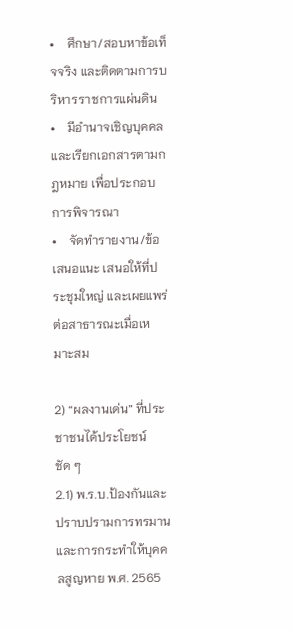•    ศึกษา/สอบหาข้อเท็จจริง และติดตามการบริหารราชการแผ่นดิน
•    มีอำนาจเชิญบุคคลและเรียกเอกสารตามกฎหมาย เพื่อประกอบการพิจารณา
•    จัดทำรายงาน/ข้อเสนอแนะ เสนอให้ที่ประชุมใหญ่ และเผยแพร่ต่อสาธารณะเมื่อเหมาะสม

2) “ผลงานเด่น” ที่ประชาชนได้ประโยชน์ชัด ๆ
2.1) พ.ร.บ.ป้องกันและปราบปรามการทรมานและการกระทำให้บุคคลสูญหาย พ.ศ. 2565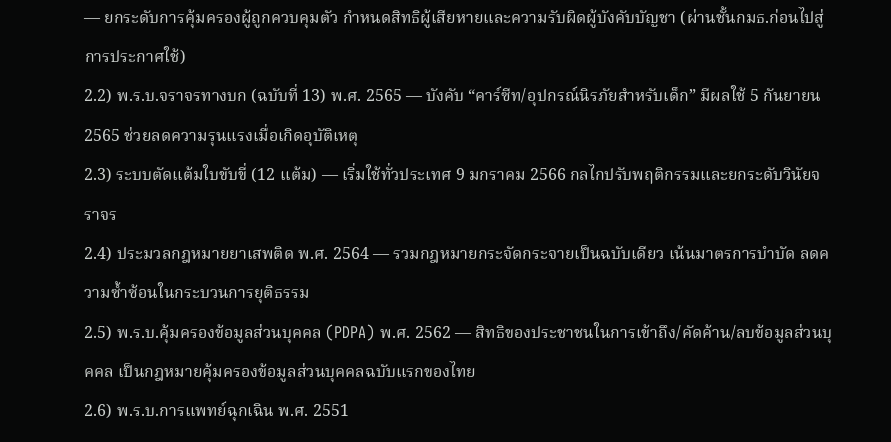— ยกระดับการคุ้มครองผู้ถูกควบคุมตัว กำหนดสิทธิผู้เสียหายและความรับผิดผู้บังคับบัญชา (ผ่านชั้นกมธ.ก่อนไปสู่การประกาศใช้)
2.2) พ.ร.บ.จราจรทางบก (ฉบับที่ 13) พ.ศ. 2565 — บังคับ “คาร์ซีท/อุปกรณ์นิรภัยสำหรับเด็ก” มีผลใช้ 5 กันยายน 2565 ช่วยลดความรุนแรงเมื่อเกิดอุบัติเหตุ
2.3) ระบบตัดแต้มใบขับขี่ (12 แต้ม) — เริ่มใช้ทั่วประเทศ 9 มกราคม 2566 กลไกปรับพฤติกรรมและยกระดับวินัยจราจร
2.4) ประมวลกฎหมายยาเสพติด พ.ศ. 2564 — รวมกฎหมายกระจัดกระจายเป็นฉบับเดียว เน้นมาตรการบำบัด ลดความซ้ำซ้อนในกระบวนการยุติธรรม
2.5) พ.ร.บ.คุ้มครองข้อมูลส่วนบุคคล (PDPA) พ.ศ. 2562 — สิทธิของประชาชนในการเข้าถึง/คัดค้าน/ลบข้อมูลส่วนบุคคล เป็นกฎหมายคุ้มครองข้อมูลส่วนบุคคลฉบับแรกของไทย
2.6) พ.ร.บ.การแพทย์ฉุกเฉิน พ.ศ. 2551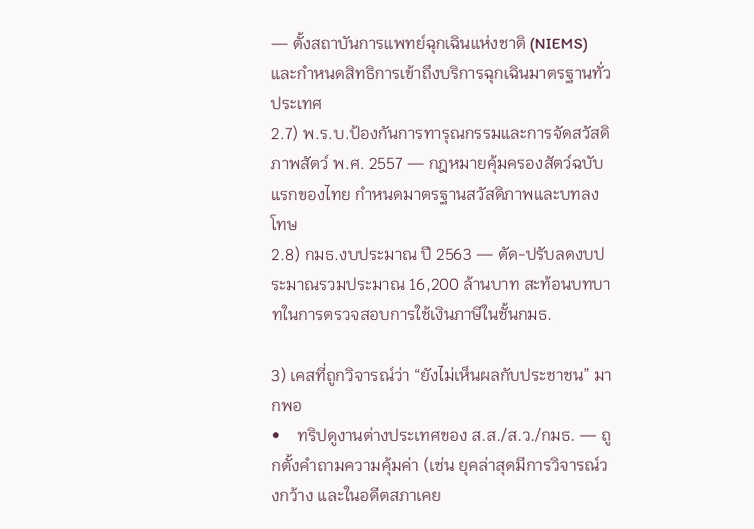— ตั้งสถาบันการแพทย์ฉุกเฉินแห่งชาติ (NIEMS) และกำหนดสิทธิการเข้าถึงบริการฉุกเฉินมาตรฐานทั่วประเทศ
2.7) พ.ร.บ.ป้องกันการทารุณกรรมและการจัดสวัสดิภาพสัตว์ พ.ศ. 2557 — กฎหมายคุ้มครองสัตว์ฉบับแรกของไทย กำหนดมาตรฐานสวัสดิภาพและบทลงโทษ
2.8) กมธ.งบประมาณ ปี 2563 — ตัด-ปรับลดงบประมาณรวมประมาณ 16,200 ล้านบาท สะท้อนบทบาทในการตรวจสอบการใช้เงินภาษีในชั้นกมธ.

3) เคสที่ถูกวิจารณ์ว่า “ยังไม่เห็นผลกับประชาชน” มากพอ
•    ทริปดูงานต่างประเทศของ ส.ส./ส.ว./กมธ. — ถูกตั้งคำถามความคุ้มค่า (เช่น ยุคล่าสุดมีการวิจารณ์วงกว้าง และในอดีตสภาเคย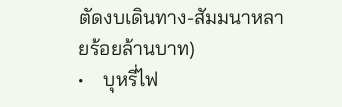ตัดงบเดินทาง-สัมมนาหลายร้อยล้านบาท)
•    บุหรี่ไฟ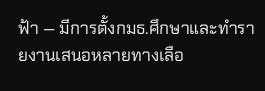ฟ้า — มีการตั้งกมธ.ศึกษาและทำรายงานเสนอหลายทางเลือ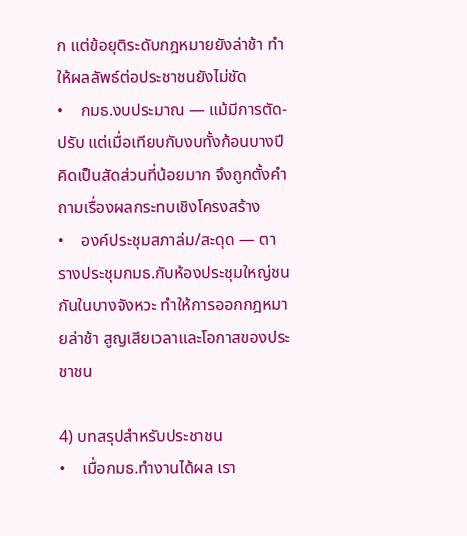ก แต่ข้อยุติระดับกฎหมายยังล่าช้า ทำให้ผลลัพธ์ต่อประชาชนยังไม่ชัด
•    กมธ.งบประมาณ — แม้มีการตัด-ปรับ แต่เมื่อเทียบกับงบทั้งก้อนบางปีคิดเป็นสัดส่วนที่น้อยมาก จึงถูกตั้งคำถามเรื่องผลกระทบเชิงโครงสร้าง
•    องค์ประชุมสภาล่ม/สะดุด — ตารางประชุมกมธ.กับห้องประชุมใหญ่ชนกันในบางจังหวะ ทำให้การออกกฎหมายล่าช้า สูญเสียเวลาและโอกาสของประชาชน

4) บทสรุปสำหรับประชาชน
•    เมื่อกมธ.ทำงานได้ผล เรา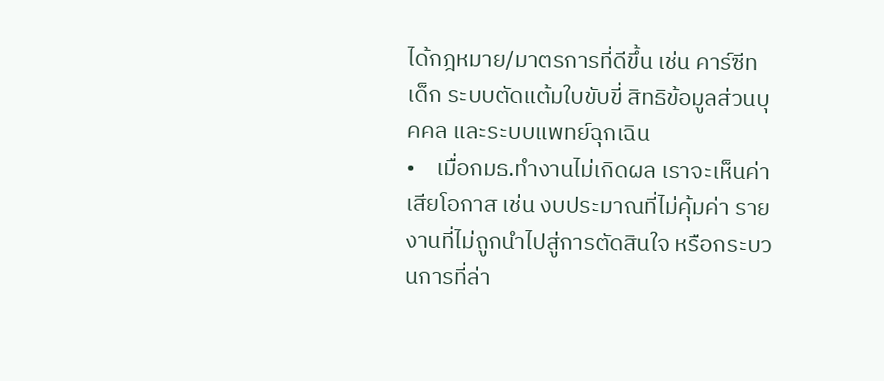ได้กฎหมาย/มาตรการที่ดีขึ้น เช่น คาร์ซีทเด็ก ระบบตัดแต้มใบขับขี่ สิทธิข้อมูลส่วนบุคคล และระบบแพทย์ฉุกเฉิน
•    เมื่อกมธ.ทำงานไม่เกิดผล เราจะเห็นค่าเสียโอกาส เช่น งบประมาณที่ไม่คุ้มค่า รายงานที่ไม่ถูกนำไปสู่การตัดสินใจ หรือกระบวนการที่ล่า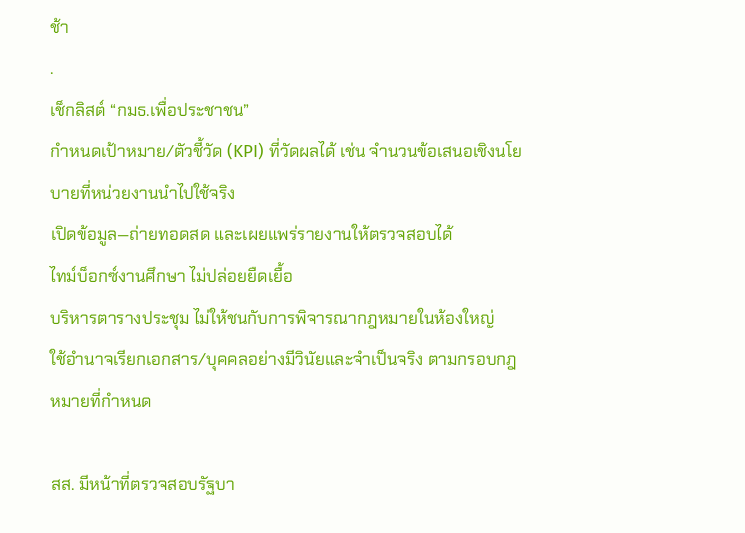ช้า
.
เช็กลิสต์ “กมธ.เพื่อประชาชน”
กำหนดเป้าหมาย/ตัวชี้วัด (KPI) ที่วัดผลได้ เช่น จำนวนข้อเสนอเชิงนโยบายที่หน่วยงานนำไปใช้จริง
เปิดข้อมูล—ถ่ายทอดสด และเผยแพร่รายงานให้ตรวจสอบได้
ไทม์บ็อกซ์งานศึกษา ไม่ปล่อยยืดเยื้อ
บริหารตารางประชุม ไม่ให้ชนกับการพิจารณากฎหมายในห้องใหญ่
ใช้อำนาจเรียกเอกสาร/บุคคลอย่างมีวินัยและจำเป็นจริง ตามกรอบกฎหมายที่กำหนด

สส. มีหน้าที่ตรวจสอบรัฐบา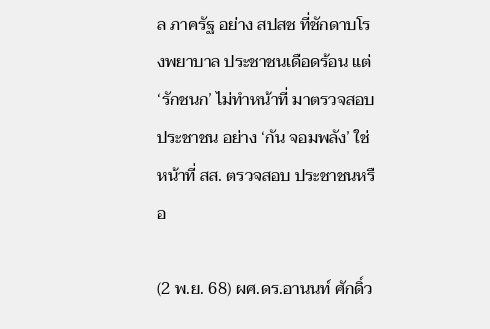ล ภาครัฐ อย่าง สปสช ที่ชักดาบโรงพยาบาล ประชาชนเดือดร้อน แต่ ‘รักชนก’ ไม่ทำหน้าที่ มาตรวจสอบ ประชาชน อย่าง ‘กัน จอมพลัง’ ใช่หน้าที่ สส. ตรวจสอบ ประชาชนหรือ

(2 พ.ย. 68) ผศ.ดร.อานนท์ ศักดิ์ว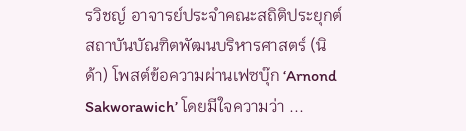รวิชญ์ อาจารย์ประจำคณะสถิติประยุกต์ สถาบันบัณฑิตพัฒนบริหารศาสตร์ (นิด้า) โพสต์ข้อความผ่านเฟซบุ๊ก ‘Arnond Sakworawich’ โดยมีใจความว่า ...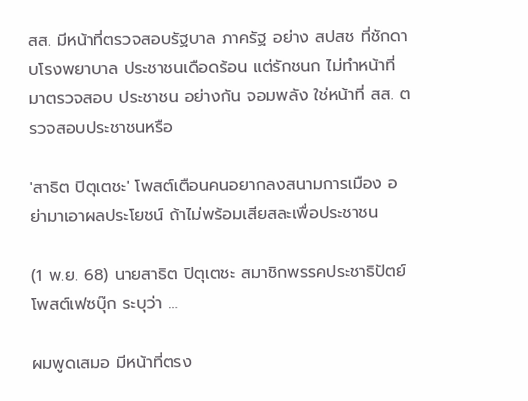สส. มีหน้าที่ตรวจสอบรัฐบาล ภาครัฐ อย่าง สปสช ที่ชักดาบโรงพยาบาล ประชาชนเดือดร้อน แต่รักชนก ไม่ทำหน้าที่ มาตรวจสอบ ประชาชน อย่างกัน จอมพลัง ใช่หน้าที่ สส. ตรวจสอบประชาชนหรือ

'สาธิต ปิตุเตชะ' โพสต์เตือนคนอยากลงสนามการเมือง อย่ามาเอาผลประโยชน์ ถ้าไม่พร้อมเสียสละเพื่อประชาชน

(1 พ.ย. 68) นายสาธิต ปิตุเตชะ สมาชิกพรรคประชาธิปัตย์ โพสต์เฟซบุ๊ก ระบุว่า …

ผมพูดเสมอ มีหน้าที่ตรง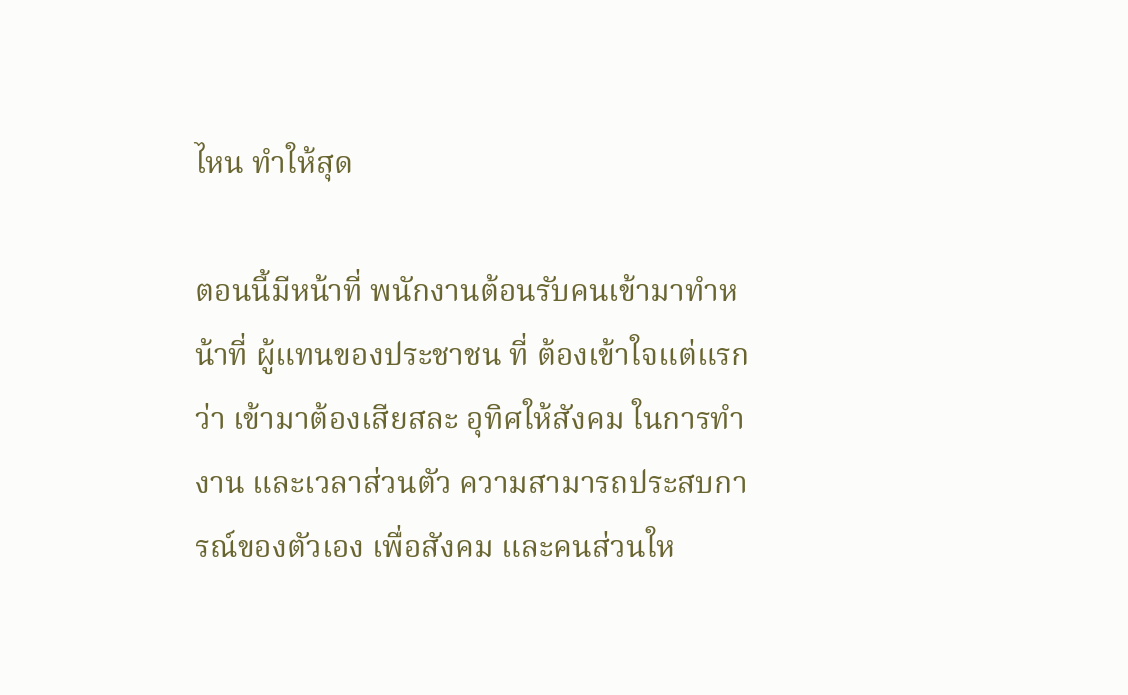ไหน ทำให้สุด

ตอนนี้มีหน้าที่ พนักงานต้อนรับคนเข้ามาทำหน้าที่ ผู้แทนของประชาชน ที่ ต้องเข้าใจแต่แรกว่า เข้ามาต้องเสียสละ อุทิศให้สังคม ในการทำงาน และเวลาส่วนตัว ความสามารถประสบการณ์ของตัวเอง เพื่อสังคม และคนส่วนให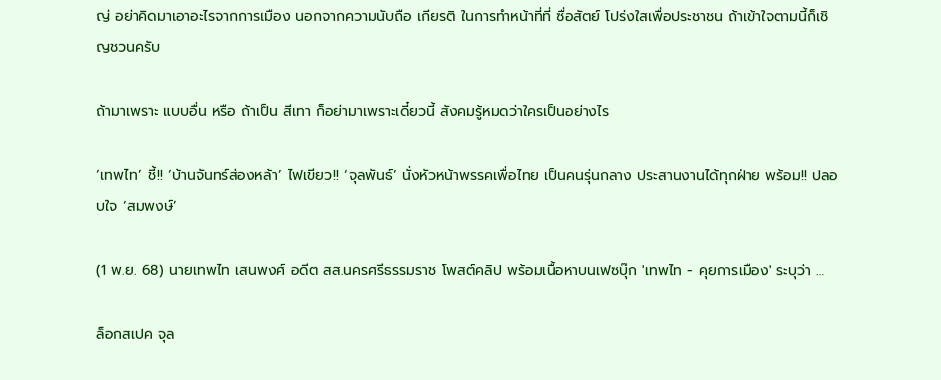ญ่ อย่าคิดมาเอาอะไรจากการเมือง นอกจากความนับถือ เกียรติ ในการทำหน้าที่ที่ ซื่อสัตย์ โปร่งใสเพื่อประชาชน ถ้าเข้าใจตามนี้ก็เชิญชวนครับ

ถ้ามาเพราะ แบบอื่น หรือ ถ้าเป็น สีเทา ก็อย่ามาเพราะเดี๋ยวนี้ สังคมรู้หมดว่าใครเป็นอย่างไร

‘เทพไท’ ชี้!! ‘บ้านจันทร์ส่องหล้า’ ไฟเขียว!! ‘จุลพันธ์’ นั่งหัวหน้าพรรคเพื่อไทย เป็นคนรุ่นกลาง ประสานงานได้ทุกฝ่าย พร้อม!! ปลอบใจ ‘สมพงษ์’

(1 พ.ย. 68) นายเทพไท เสนพงศ์ อดีต สส.นครศรีธรรมราช โพสต์คลิป พร้อมเนื้อหาบนเฟซบุ๊ก 'เทพไท - คุยการเมือง' ระบุว่า …

ล็อกสเปค จุล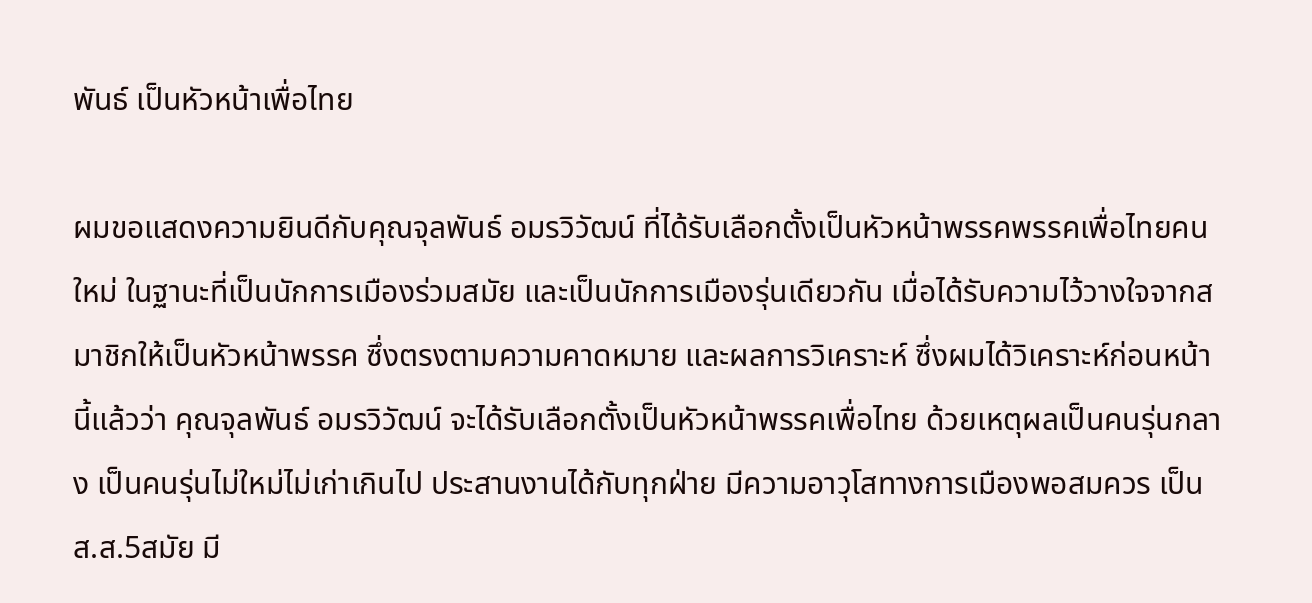พันธ์ เป็นหัวหน้าเพื่อไทย

ผมขอแสดงความยินดีกับคุณจุลพันธ์ อมรวิวัฒน์ ที่ได้รับเลือกตั้งเป็นหัวหน้าพรรคพรรคเพื่อไทยคนใหม่ ในฐานะที่เป็นนักการเมืองร่วมสมัย และเป็นนักการเมืองรุ่นเดียวกัน เมื่อได้รับความไว้วางใจจากสมาชิกให้เป็นหัวหน้าพรรค ซึ่งตรงตามความคาดหมาย และผลการวิเคราะห์ ซึ่งผมได้วิเคราะห์ก่อนหน้านี้แล้วว่า คุณจุลพันธ์ อมรวิวัฒน์ จะได้รับเลือกตั้งเป็นหัวหน้าพรรคเพื่อไทย ด้วยเหตุผลเป็นคนรุ่นกลาง เป็นคนรุ่นไม่ใหม่ไม่เก่าเกินไป ประสานงานได้กับทุกฝ่าย มีความอาวุโสทางการเมืองพอสมควร เป็นส.ส.5สมัย มี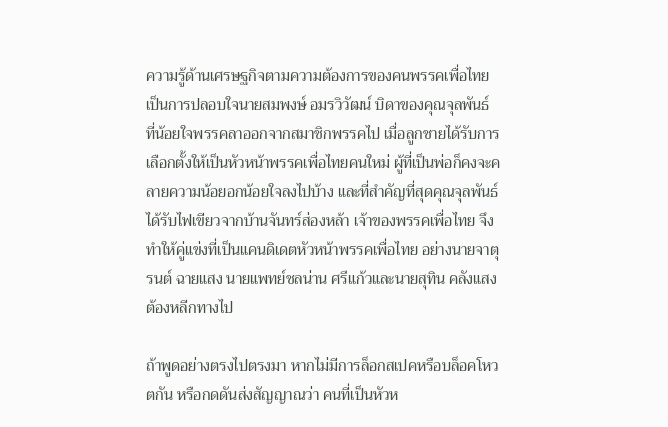ความรู้ด้านเศรษฐกิจตามความต้องการของคนพรรคเพื่อไทย เป็นการปลอบใจนายสมพงษ์ อมรวิวัฒน์ บิดาของคุณจุลพันธ์ ที่น้อยใจพรรคลาออกจากสมาชิกพรรคไป เมื่อลูกชายได้รับการเลือกตั้งให้เป็นหัวหน้าพรรคเพื่อไทยคนใหม่ ผู้ที่เป็นพ่อก็คงจะคลายความน้อยอกน้อยใจลงไปบ้าง และที่สำคัญที่สุดคุณจุลพันธ์ได้รับไฟเขียวจากบ้านจันทร์ส่องหล้า เจ้าของพรรคเพื่อไทย จึงทำให้คู่แข่งที่เป็นแคนดิเดตหัวหน้าพรรคเพื่อไทย อย่างนายจาตุรนต์ ฉายแสง นายแพทย์ชลน่าน ศรีแก้วและนายสุทิน คลังแสง ต้องหลีกทางไป

ถ้าพูดอย่างตรงไปตรงมา หากไม่มีการล็อกสเปคหรือบล็อคโหวตกัน หรือกดดันส่งสัญญาณว่า คนที่เป็นหัวห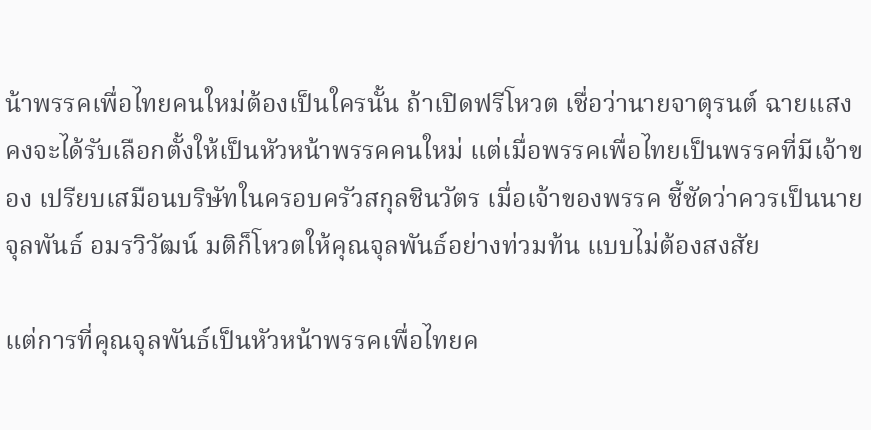น้าพรรคเพื่อไทยคนใหม่ต้องเป็นใครนั้น ถ้าเปิดฟรีโหวต เชื่อว่านายจาตุรนต์ ฉายแสง คงจะได้รับเลือกตั้งให้เป็นหัวหน้าพรรคคนใหม่ แต่เมื่อพรรคเพื่อไทยเป็นพรรคที่มีเจ้าของ เปรียบเสมือนบริษัทในครอบครัวสกุลชินวัตร เมื่อเจ้าของพรรค ชี้ชัดว่าควรเป็นนายจุลพันธ์ อมรวิวัฒน์ มติก็โหวตให้คุณจุลพันธ์อย่างท่วมท้น แบบไม่ต้องสงสัย

แต่การที่คุณจุลพันธ์เป็นหัวหน้าพรรคเพื่อไทยค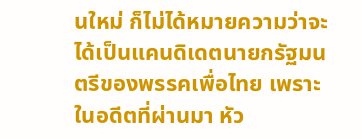นใหม่ ก็ไม่ได้หมายความว่าจะได้เป็นแคนดิเดตนายกรัฐมนตรีของพรรคเพื่อไทย เพราะในอดีตที่ผ่านมา หัว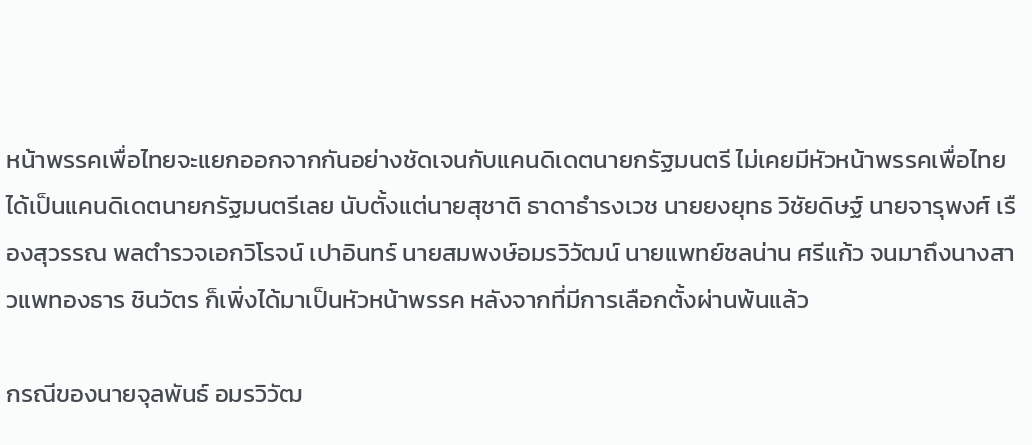หน้าพรรคเพื่อไทยจะแยกออกจากกันอย่างชัดเจนกับแคนดิเดตนายกรัฐมนตรี ไม่เคยมีหัวหน้าพรรคเพื่อไทยได้เป็นแคนดิเดตนายกรัฐมนตรีเลย นับตั้งแต่นายสุชาติ ธาดาธำรงเวช นายยงยุทธ วิชัยดิษฐ์ นายจารุพงศ์ เรืองสุวรรณ พลตำรวจเอกวิโรจน์ เปาอินทร์ นายสมพงษ์อมรวิวัฒน์ นายแพทย์ชลน่าน ศรีแก้ว จนมาถึงนางสาวแพทองธาร ชินวัตร ก็เพิ่งได้มาเป็นหัวหน้าพรรค หลังจากที่มีการเลือกตั้งผ่านพ้นแล้ว

กรณีของนายจุลพันธ์ อมรวิวัฒ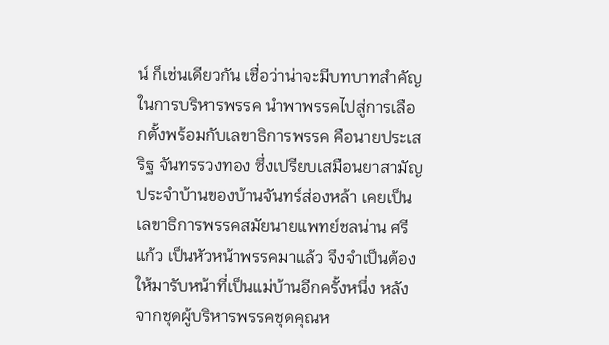น์ ก็เช่นเดียวกัน เชื่อว่าน่าจะมีบทบาทสำคัญในการบริหารพรรค นำพาพรรคไปสู่การเลือกตั้งพร้อมกับเลขาธิการพรรค คือนายประเสริฐ จันทรรวงทอง ซึ่งเปรียบเสมือนยาสามัญประจำบ้านของบ้านจันทร์ส่องหล้า เคยเป็นเลขาธิการพรรคสมัยนายแพทย์ชลน่าน ศรีแก้ว เป็นหัวหน้าพรรคมาแล้ว จึงจำเป็นต้องให้มารับหน้าที่เป็นแม่บ้านอีกครั้งหนึ่ง หลังจากชุดผู้บริหารพรรคชุดคุณห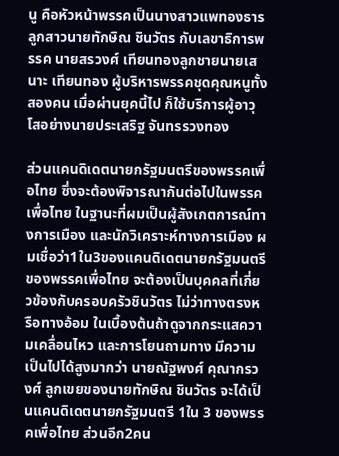นู คือหัวหน้าพรรคเป็นนางสาวแพทองธารลูกสาวนายทักษิณ ชินวัตร กับเลขาธิการพรรค นายสรวงศ์ เทียนทองลูกชายนายเสนาะ เทียนทอง ผู้บริหารพรรคชุดคุณหนูทั้งสองคน เมื่อผ่านยุคนี้ไป ก็ใช้บริการผู้อาวุโสอย่างนายประเสริฐ จันทรรวงทอง

ส่วนแคนดิเดตนายกรัฐมนตรีของพรรคเพื่อไทย ซึ่งจะต้องพิจารณากันต่อไปในพรรคเพื่อไทย ในฐานะที่ผมเป็นผู้สังเกตการณ์ทางการเมือง และนักวิเคราะห์ทางการเมือง ผมเชื่อว่า1ใน3ของแคนดิเดตนายกรัฐมนตรีของพรรคเพื่อไทย จะต้องเป็นบุคคลที่เกี่ยวข้องกับครอบครัวชินวัตร ไม่ว่าทางตรงหรือทางอ้อม ในเบื้องต้นถ้าดูจากกระแสความเคลื่อนไหว และการโยนถามทาง มีความเป็นไปได้สูงมากว่า นายณัฐพงศ์ คุณากรวงศ์ ลูกเขยของนายทักษิณ ชินวัตร จะได้เป็นแคนดิเดตนายกรัฐมนตรี 1ใน 3 ของพรรคเพื่อไทย ส่วนอีก2คน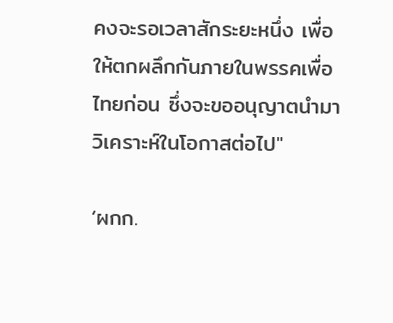คงจะรอเวลาสักระยะหนึ่ง เพื่อให้ตกผลึกกันภายในพรรคเพื่อไทยก่อน ซึ่งจะขออนุญาตนำมาวิเคราะห์ในโอกาสต่อไป"

‘ผกก.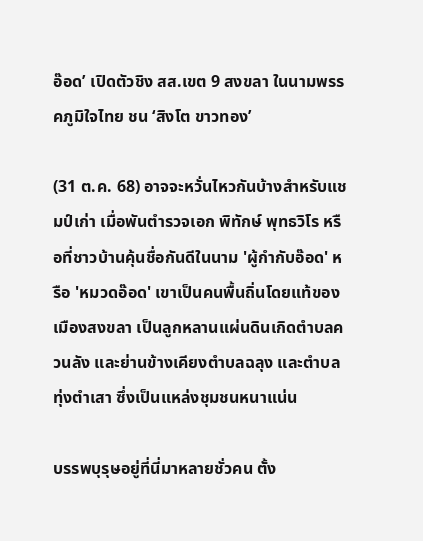อ๊อด’ เปิดตัวชิง สส.เขต 9 สงขลา ในนามพรรคภูมิใจไทย ชน ‘สิงโต ขาวทอง’

(31 ต.ค. 68) อาจจะหวั่นไหวกันบ้างสำหรับแชมป์เก่า เมื่อพันตำรวจเอก พิทักษ์ พุทธวิโร หรือที่ชาวบ้านคุ้นชื่อกันดีในนาม 'ผู้กำกับอ๊อด' หรือ 'หมวดอ๊อด' เขาเป็นคนพื้นถิ่นโดยแท้ของเมืองสงขลา เป็นลูกหลานแผ่นดินเกิดตำบลควนลัง และย่านข้างเคียงตำบลฉลุง และตำบลทุ่งตำเสา ซึ่งเป็นแหล่งชุมชนหนาแน่น

บรรพบุรุษอยู่ที่นี่มาหลายชั่วคน ตั้ง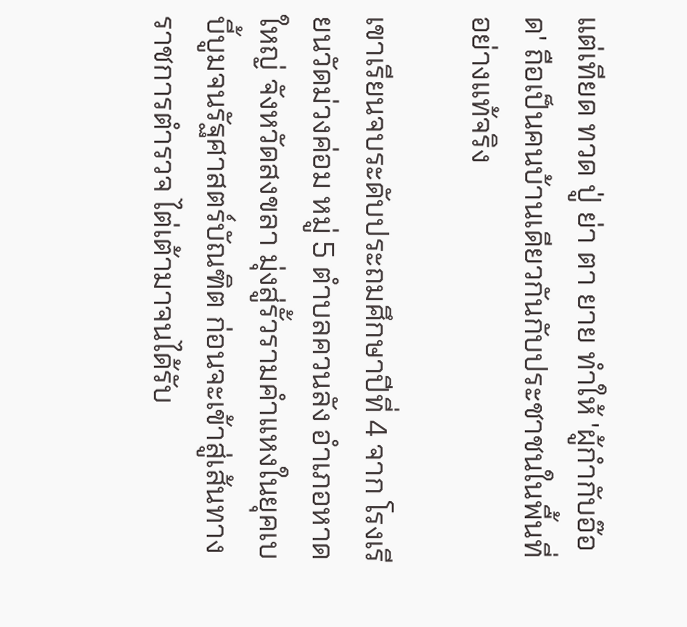แต่เทียด ทวด ปู่ ย่า ตา ยาย ทำให้ 'ผู้กำกับอ๊อด' ถือเป็นคนบ้านเดียวกันกับประชาชนในพื้นที่อย่างแท้จริง

เขาเรียนจบระดับประถมศึกษาปีที่ 4 จาก โรงเรียนวัดม่วงค่อม หมู่ 5 ตำบลควนลัง อำเภอหาดใหญ่ จังหวัดสงขลา มุ่งสู่รั้วรามคำแหงในยุคเบบี้บูมจนรัฐศาสตร์บัณฑิต ก่อนจะเข้าสู่เส้นทางราชการตำรวจ ไต่เต้ามาจนได้รับ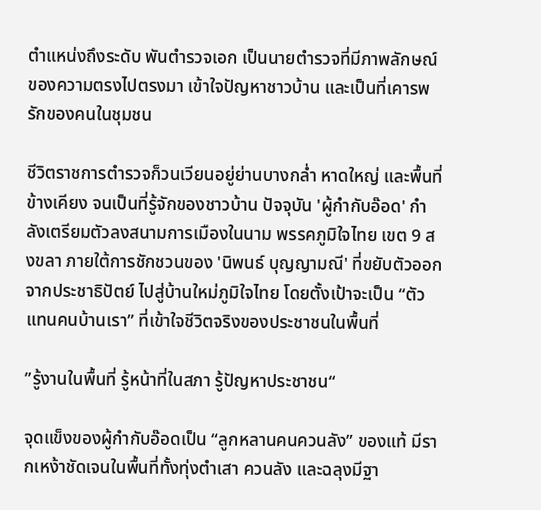ตำแหน่งถึงระดับ พันตำรวจเอก เป็นนายตำรวจที่มีภาพลักษณ์ของความตรงไปตรงมา เข้าใจปัญหาชาวบ้าน และเป็นที่เคารพรักของคนในชุมชน

ชีวิตราชการตำรวจก็วนเวียนอยู่ย่านบางกล่ำ หาดใหญ่ และพื้นที่ข้างเคียง จนเป็นที่รู้จักของชาวบ้าน ปัจจุบัน 'ผู้กำกับอ๊อด' กำลังเตรียมตัวลงสนามการเมืองในนาม พรรคภูมิใจไทย เขต 9 สงขลา ภายใต้การชักชวนของ 'นิพนธ์ บุญญามณี' ที่ขยับตัวออกจากประชาธิปัตย์ ไปสู่บ้านใหม่ภูมิใจไทย โดยตั้งเป้าจะเป็น “ตัวแทนคนบ้านเรา” ที่เข้าใจชีวิตจริงของประชาชนในพื้นที่

”รู้งานในพื้นที่ รู้หน้าที่ในสภา รู้ปัญหาประชาชน“

จุดแข็งของผู้กำกับอ๊อดเป็น “ลูกหลานคนควนลัง” ของแท้ มีรากเหง้าชัดเจนในพื้นที่ทั้งทุ่งตำเสา ควนลัง และฉลุงมีฐา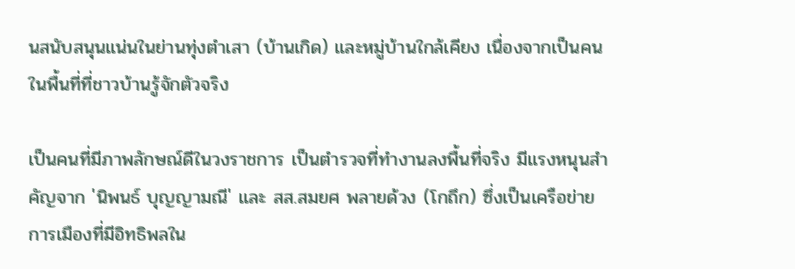นสนับสนุนแน่นในย่านทุ่งตำเสา (บ้านเกิด) และหมู่บ้านใกล้เคียง เนื่องจากเป็นคนในพื้นที่ที่ชาวบ้านรู้จักตัวจริง

เป็นคนที่มีภาพลักษณ์ดีในวงราชการ เป็นตำรวจที่ทำงานลงพื้นที่จริง มีแรงหนุนสำคัญจาก 'นิพนธ์ บุญญามณี' และ สส.สมยศ พลายด้วง (โกถึก) ซึ่งเป็นเครือข่ายการเมืองที่มีอิทธิพลใน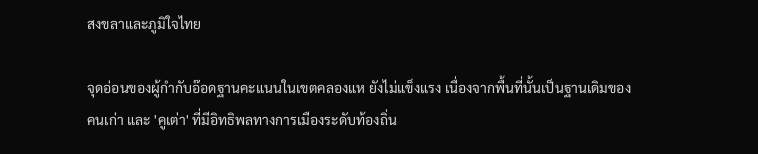สงขลาและภูมิใจไทย

จุดอ่อนของผู้กำกับอ๊อดฐานคะแนนในเขตคลองแห ยังไม่แข็งแรง เนื่องจากพื้นที่นั้นเป็นฐานเดิมของคนเก่า และ 'คูเต่า' ที่มีอิทธิพลทางการเมืองระดับท้องถิ่น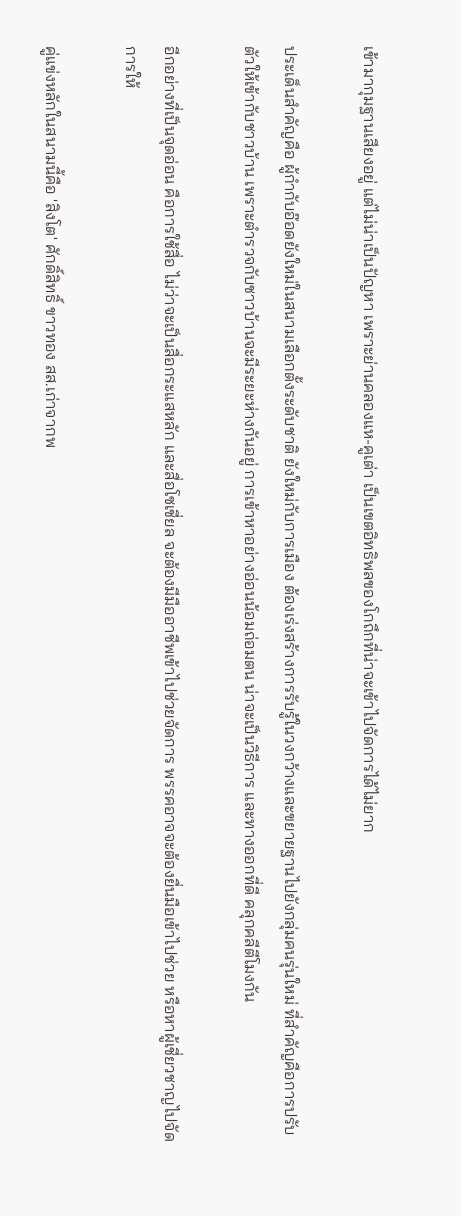เข้ามากุมฐานเสียงอยู่ แต่ไม่น่าเป็นปัญหา เพราะย่านคลองแห-คูเต่า เป็นเขตอิทธิพลของโกถึกที่น่าจะเข้าไปจัดการได้ไม่ยาก

ประเด็นสำคัญคือ ผู้กำกับอ๊อดยังใหม่ในสนามเลือกตั้งระดับชาติ ยังใหม่กับการเมือง ต้องเร่งสร้างการรับรู้ในวงกว้างและขยายฐานไปยังกลุ่มคนรุ่นใหม่ ที่สำคัญคือการปรับตัวให้เข้ากับชาวบ้าน เพราะตำรวจกับชาวบ้านจะมีระยะห่างกันอยู่ การเข้าหาอย่างอ่อนน้อมถ่อมตน น่าจะเป็นวิธีการ และทางออกที่ดี คลุกคลีตีโมงกัน

อีกอย่างที่เป็นจุดอ่อน คือการใช้สื่อ ไม่ว่าจะเป็นสื่อกระแสหลัก และสื่อโซเชี่ยล จะต้องมีมืออาชีพเข้าไปช่วยจัดการ พรรคอาจจะต้องยื่นมือเข้าไปช่วย หรือหาผู้เชี่ยวชาญไปจัดการให้

คู่แข่งหลักในสนามนี้คือ 'สิงโต' ศักดิ์สิทธิ์ ขาวทอง สส.เก่าจากพ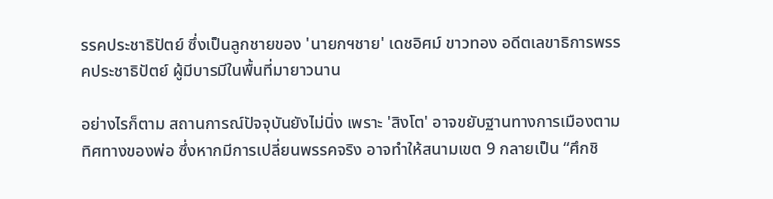รรคประชาธิปัตย์ ซึ่งเป็นลูกชายของ 'นายกฯชาย' เดชอิศม์ ขาวทอง อดีตเลขาธิการพรรคประชาธิปัตย์ ผู้มีบารมีในพื้นที่มายาวนาน

อย่างไรก็ตาม สถานการณ์ปัจจุบันยังไม่นิ่ง เพราะ 'สิงโต' อาจขยับฐานทางการเมืองตามทิศทางของพ่อ ซึ่งหากมีการเปลี่ยนพรรคจริง อาจทำให้สนามเขต 9 กลายเป็น “ศึกชิ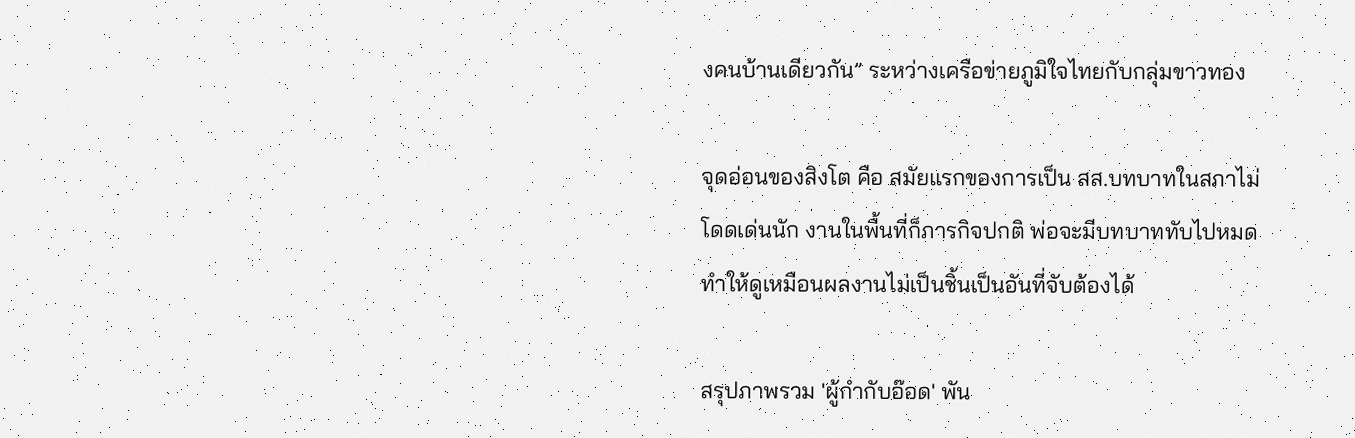งคนบ้านเดียวกัน” ระหว่างเครือข่ายภูมิใจไทยกับกลุ่มขาวทอง

จุดอ่อนของสิงโต คือ สมัยแรกของการเป็น สส.บทบาทในสภาไม่โดดเด่นนัก งานในพื้นที่ก็ภารกิจปกติ พ่อจะมีบทบาททับไปหมด ทำให้ดูเหมือนผลงานไม่เป็นชิ้นเป็นอันที่จับต้องได้

สรุปภาพรวม 'ผู้กำกับอ๊อด' พัน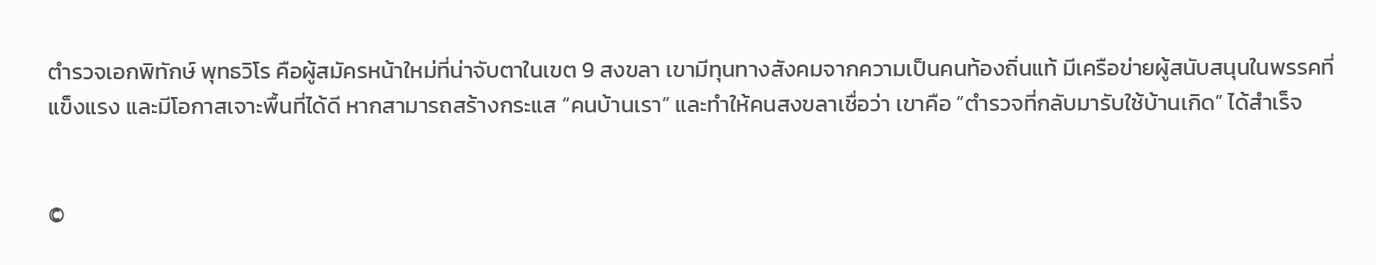ตำรวจเอกพิทักษ์ พุทธวิโร คือผู้สมัครหน้าใหม่ที่น่าจับตาในเขต 9 สงขลา เขามีทุนทางสังคมจากความเป็นคนท้องถิ่นแท้ มีเครือข่ายผู้สนับสนุนในพรรคที่แข็งแรง และมีโอกาสเจาะพื้นที่ได้ดี หากสามารถสร้างกระแส “คนบ้านเรา” และทำให้คนสงขลาเชื่อว่า เขาคือ “ตำรวจที่กลับมารับใช้บ้านเกิด” ได้สำเร็จ


©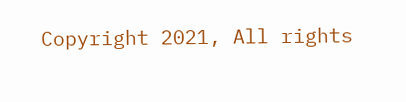Copyright 2021, All rights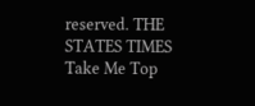reserved. THE STATES TIMES
Take Me Top